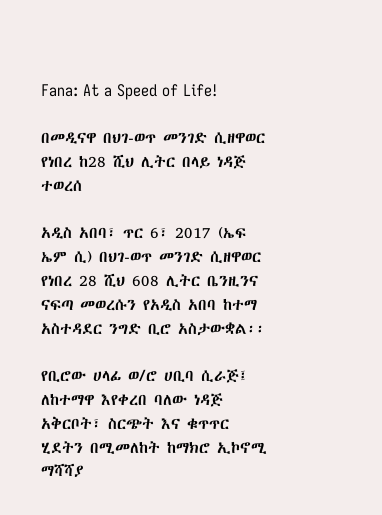Fana: At a Speed of Life!

በመዲናዋ በህገ-ወጥ መንገድ ሲዘዋወር የነበረ ከ28 ሺህ ሊትር በላይ ነዳጅ ተወረሰ

አዲስ አበባ፣ ጥር 6፣ 2017 (ኤፍ ኤም ሲ) በህገ-ወጥ መንገድ ሲዘዋወር የነበረ 28 ሺህ 608 ሊትር ቤንዚንና ናፍጣ መወረሱን የአዲስ አበባ ከተማ አስተዳደር ንግድ ቢሮ አስታውቋል፡፡

የቢሮው ሀላፊ ወ/ሮ ሀቢባ ሲራጅ፤ ለከተማዋ እየቀረበ ባለው ነዳጅ አቅርቦት፣ ስርጭት እና ቁጥጥር ሂደትን በሚመለከት ከማክሮ ኢኮኖሚ ማሻሻያ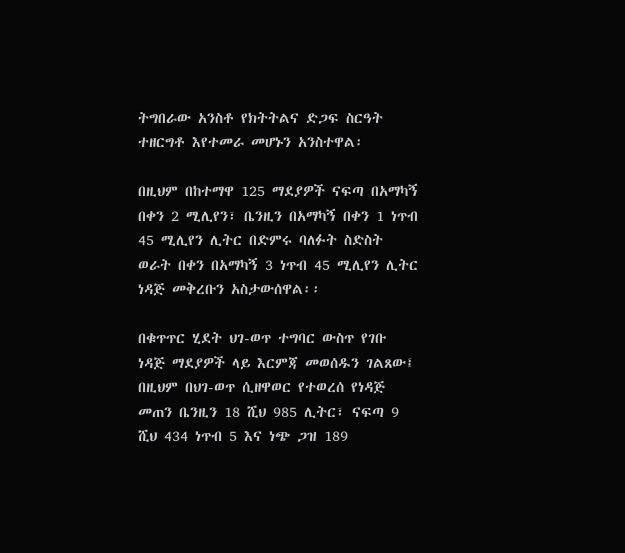ትግበራው አንስቶ የክትትልና ድጋፍ ስርዓት ተዘርግቶ እየተመራ መሆኑን አንስተዋል፡

በዚህም በከተማዋ 125 ማደያዎች ናፍጣ በአማካኝ በቀን 2 ሚሊየን፣ ቤንዚን በአማካኝ በቀን 1 ነጥብ 45 ሚሊየን ሊትር በድምሩ ባለፉት ስድስት ወራት በቀን በአማካኝ 3 ነጥብ 45 ሚሊየን ሊትር ነዳጅ መቅረቡን አስታውሰዋል፡፡

በቁጥጥር ሂደት ህገ-ወጥ ተግባር ውስጥ የገቡ ነዳጅ ማደያዎች ላይ እርምጃ መወሰዱን ገልጸው፤ በዚህም በህገ-ወጥ ሲዘዋወር የተወረሰ የነዳጅ መጠን ቤንዚን 18 ሺህ 985 ሊትር፣ ናፍጣ 9 ሺህ 434 ነጥብ 5 እና ነጭ ጋዝ 189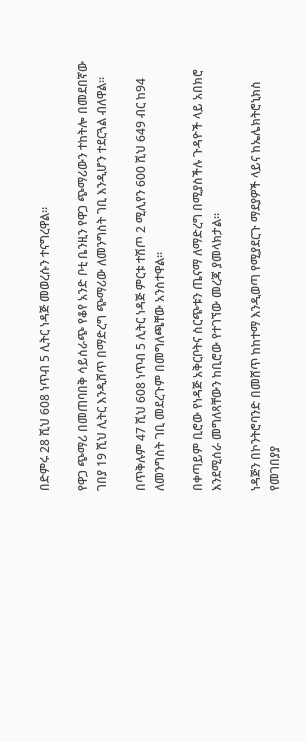በድምሩ 28 ሺህ 608 ነጥብ 5 ሊትር ነዳጅ መወረሱን ተናግረዋል፡፡

የዋጋ ጭማሪ በመጠባበቅ ሳይሰራጭ የቆየ አንድ ቦቲ ቤንዚን የዋጋ ጭማሪውን ተከትሎ በመደበኛው ገበያ 19 ሺህ ሊትር እንዲሸጥ በማድረግ ጭማሪው ለመንግስት ገቢ እንዲሆን ተደርጓል ብለዋል፡፡

በጥቅሉም 47 ሺህ 608 ነጥብ 5 ሊትር ነዳጅ ምርቱ ተሽጦ 2 ሚሊየን 600 ሺህ 649 ብር ከ94 ለመንግስት ገቢ መደረጉም በመግለጫቸው አንስተዋል፡፡

በቀጣይም ቢሮው የነዳጅ አቅርቦትና ስርጭቱን ጤናማ ለማድረግ በሚያስችሉ ጉዳዮች ላይ አበክሮ እንደሚሰራ መግለጻቸውን ከቢሮው የተገኘው መረጃ ያመላክታል፡፡

ነዳጅን በኮንትሮባንድ በመሸጥ ከከተማ እንዲወጣ የሚያደርጉ ማደያዎች ላይና ከኤሌክትሮኒክስ የመገበያያ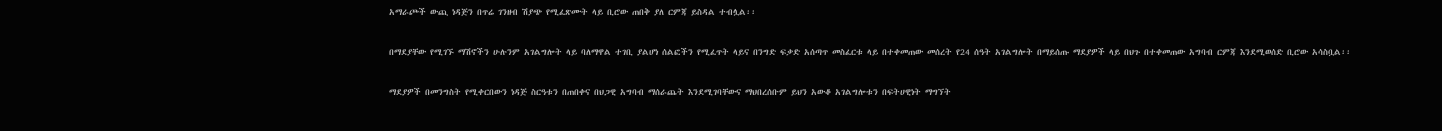አማራጮች ውጪ ነዳጅን በጥሬ ገንዘብ ሽያጭ የሚፈጽሙት ላይ ቢሮው ጠበቅ ያለ ርምጃ ይስዳል ተብሏል፡፡

በማደያቸው የሚገኙ ማሽኖችን ሁሉንም አገልግሎት ላይ ባለማዋል ተገቢ ያልሆነ ሰልፎችን የሚፈጥት ላይና በንግድ ፍቃድ አሰጣጥ መስፈርቱ ላይ በተቀመጠው መሰረት የ24 ሰዓት አገልግሎት በማይሰጡ ማደያዎች ላይ በህጉ በተቀመጠው አግባብ ርምጃ እንደሚወሰድ ቢሮው አሳስቧል፡፡

ማደያዎች በመንግስት የሚቀርበውን ነዳጅ ስርዓቱን በጠበቀና በህጋዊ አግባብ ማሰራጨት እንደሚገባቸውና ማህበረሰቡም ይህን አውቆ አገልግሎቱን በፍትሀዊነት ማግኘት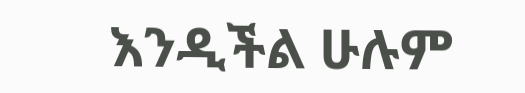እንዲችል ሁሉም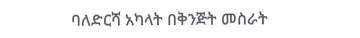ባለድርሻ አካላት በቅንጅት መስራት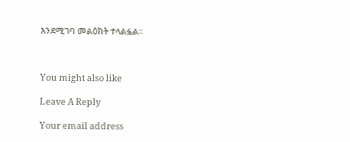እንደሚገባ መልዕክት ተላልፏል፡፡



You might also like

Leave A Reply

Your email address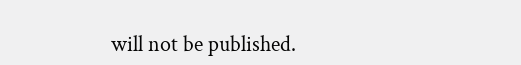will not be published.